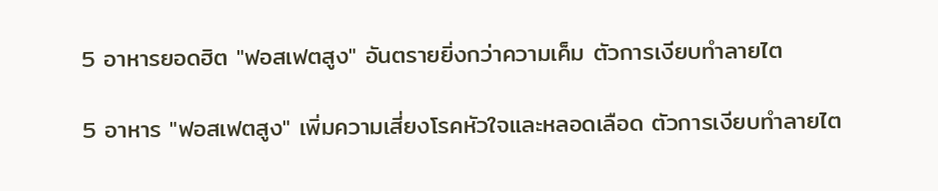5 อาหารยอดฮิต "ฟอสเฟตสูง" อันตรายยิ่งกว่าความเค็ม ตัวการเงียบทำลายไต

5 อาหาร "ฟอสเฟตสูง" เพิ่มความเสี่ยงโรคหัวใจและหลอดเลือด ตัวการเงียบทำลายไต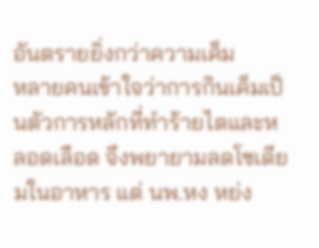อันตรายยิ่งกว่าความเค็ม
หลายคนเข้าใจว่าการกินเค็มเป็นตัวการหลักที่ทำร้ายไตและหลอดเลือด จึงพยายามลดโซเดียมในอาหาร แต่ นพ.หง หย่ง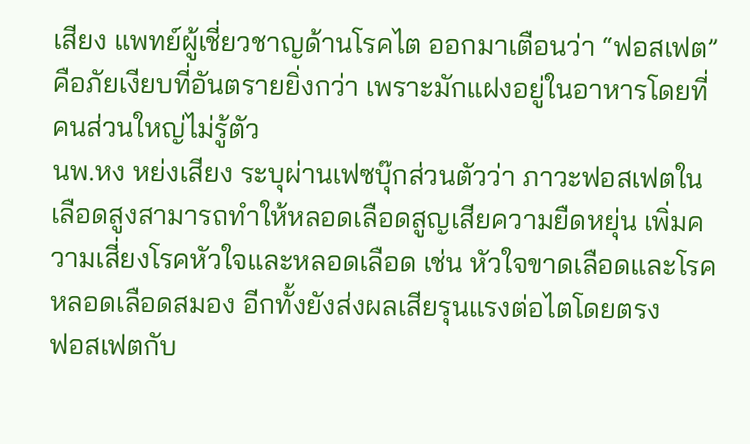เสียง แพทย์ผู้เชี่ยวชาญด้านโรคไต ออกมาเตือนว่า “ฟอสเฟต” คือภัยเงียบที่อันตรายยิ่งกว่า เพราะมักแฝงอยู่ในอาหารโดยที่คนส่วนใหญ่ไม่รู้ตัว
นพ.หง หย่งเสียง ระบุผ่านเฟซบุ๊กส่วนตัวว่า ภาวะฟอสเฟตในเลือดสูงสามารถทำให้หลอดเลือดสูญเสียความยืดหยุ่น เพิ่มความเสี่ยงโรคหัวใจและหลอดเลือด เช่น หัวใจขาดเลือดและโรคหลอดเลือดสมอง อีกทั้งยังส่งผลเสียรุนแรงต่อไตโดยตรง
ฟอสเฟตกับ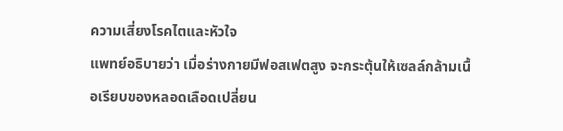ความเสี่ยงโรคไตและหัวใจ
แพทย์อธิบายว่า เมื่อร่างกายมีฟอสเฟตสูง จะกระตุ้นให้เซลล์กล้ามเนื้อเรียบของหลอดเลือดเปลี่ยน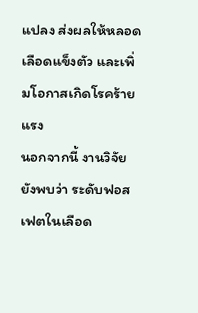แปลง ส่งผลให้หลอดเลือดแข็งตัว และเพิ่มโอกาสเกิดโรคร้ายแรง
นอกจากนี้ งานวิจัยยังพบว่า ระดับฟอสเฟตในเลือด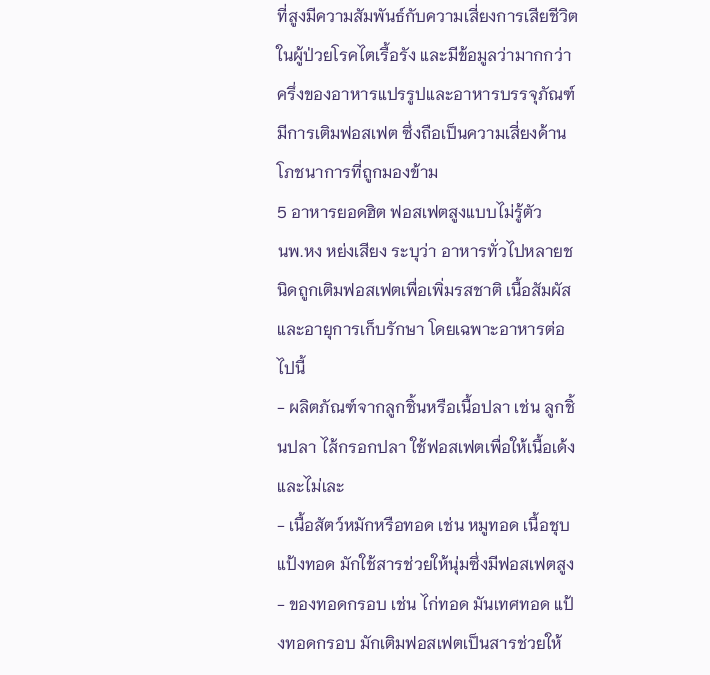ที่สูงมีความสัมพันธ์กับความเสี่ยงการเสียชีวิตในผู้ป่วยโรคไตเรื้อรัง และมีข้อมูลว่ามากกว่าครึ่งของอาหารแปรรูปและอาหารบรรจุภัณฑ์มีการเติมฟอสเฟต ซึ่งถือเป็นความเสี่ยงด้านโภชนาการที่ถูกมองข้าม
5 อาหารยอดฮิต ฟอสเฟตสูงแบบไม่รู้ตัว
นพ.หง หย่งเสียง ระบุว่า อาหารทั่วไปหลายชนิดถูกเติมฟอสเฟตเพื่อเพิ่มรสชาติ เนื้อสัมผัส และอายุการเก็บรักษา โดยเฉพาะอาหารต่อไปนี้
- ผลิตภัณฑ์จากลูกชิ้นหรือเนื้อปลา เช่น ลูกชิ้นปลา ไส้กรอกปลา ใช้ฟอสเฟตเพื่อให้เนื้อเด้งและไม่เละ
- เนื้อสัตว์หมักหรือทอด เช่น หมูทอด เนื้อชุบแป้งทอด มักใช้สารช่วยให้นุ่มซึ่งมีฟอสเฟตสูง
- ของทอดกรอบ เช่น ไก่ทอด มันเทศทอด แป้งทอดกรอบ มักเติมฟอสเฟตเป็นสารช่วยให้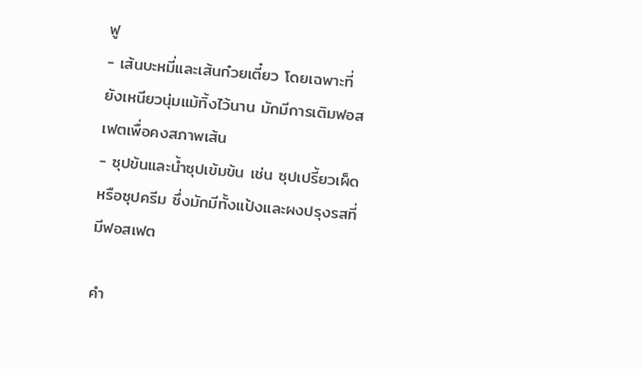ฟู
- เส้นบะหมี่และเส้นก๋วยเตี๋ยว โดยเฉพาะที่ยังเหนียวนุ่มแม้ทิ้งไว้นาน มักมีการเติมฟอสเฟตเพื่อคงสภาพเส้น
- ซุปข้นและน้ำซุปเข้มข้น เช่น ซุปเปรี้ยวเผ็ดหรือซุปครีม ซึ่งมักมีทั้งแป้งและผงปรุงรสที่มีฟอสเฟต

คำ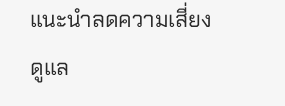แนะนำลดความเสี่ยง ดูแล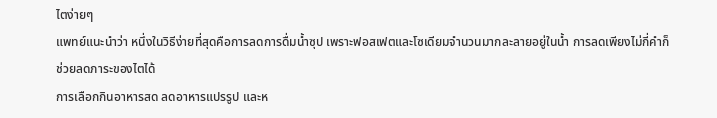ไตง่ายๆ
แพทย์แนะนำว่า หนึ่งในวิธีง่ายที่สุดคือการลดการดื่มน้ำซุป เพราะฟอสเฟตและโซเดียมจำนวนมากละลายอยู่ในน้ำ การลดเพียงไม่กี่คำก็ช่วยลดภาระของไตได้
การเลือกกินอาหารสด ลดอาหารแปรรูป และห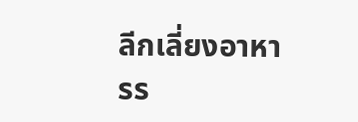ลีกเลี่ยงอาหารร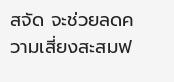สจัด จะช่วยลดความเสี่ยงสะสมฟ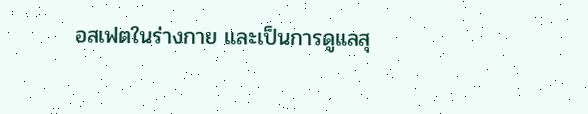อสเฟตในร่างกาย และเป็นการดูแลสุ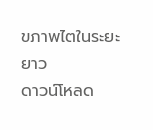ขภาพไตในระยะยาว
ดาวน์โหลด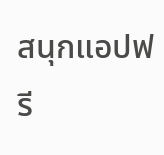สนุกแอปฟรี